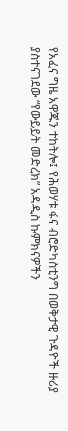የአፈና ግዜ አዋጁን ተከትሎ፤ የሕወሃቱ ፋና ብሮድካስቲንግ በወቅታዊ ጉዳዮች ዙሪያ ያስተናገደው “የውይይት መድረክ” አዳዲስ ኩምክናዎችን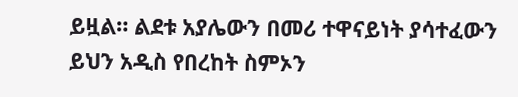ይዟል። ልደቱ አያሌውን በመሪ ተዋናይነት ያሳተፈውን ይህን አዲስ የበረከት ስምኦን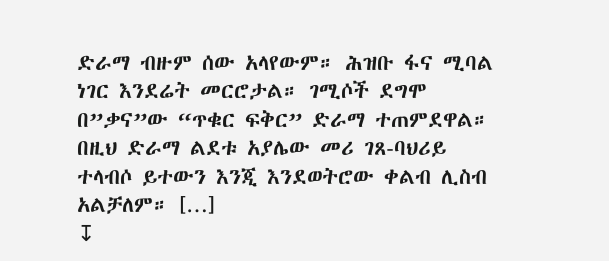ድራማ ብዙም ሰው አላየውም። ሕዝቡ ፋና ሚባል ነገር እንደሬት መርሮታል። ገሚሶች ደግሞ በ”ቃና”ው “ጥቁር ፍቅር” ድራማ ተጠምደዋል። በዚህ ድራማ ልደቱ አያሌው መሪ ገጸ-ባህሪይ ተላብሶ ይተውን እንጂ እንደወትሮው ቀልብ ሊስብ አልቻለም። […]
↧